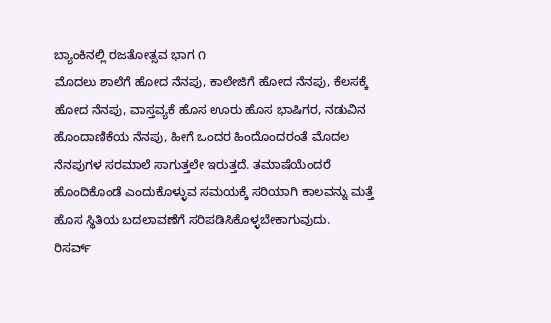ಬ್ಯಾಂಕಿನಲ್ಲಿ ರಜತೋತ್ಸವ ಭಾಗ ೧
ಮೊದಲು ಶಾಲೆಗೆ ಹೋದ ನೆನಪು, ಕಾಲೇಜಿಗೆ ಹೋದ ನೆನಪು, ಕೆಲಸಕ್ಕೆ ಹೋದ ನೆನಪು, ವಾಸ್ತವ್ಯಕೆ ಹೊಸ ಊರು ಹೊಸ ಭಾಷಿಗರ, ನಡುವಿನ ಹೊಂದಾಣಿಕೆಯ ನೆನಪು, ಹೀಗೆ ಒಂದರ ಹಿಂದೊಂದರಂತೆ ಮೊದಲ ನೆನಪುಗಳ ಸರಮಾಲೆ ಸಾಗುತ್ತಲೇ ಇರುತ್ತದೆ. ತಮಾಷೆಯೆಂದರೆ ಹೊಂದಿಕೊಂಡೆ ಎಂದುಕೊಳ್ಳುವ ಸಮಯಕ್ಕೆ ಸರಿಯಾಗಿ ಕಾಲವನ್ನು ಮತ್ತೆ ಹೊಸ ಸ್ಥಿತಿಯ ಬದಲಾವಣೆಗೆ ಸರಿಪಡಿಸಿಕೊಳ್ಳಬೇಕಾಗುವುದು.
ರಿಸರ್ವ್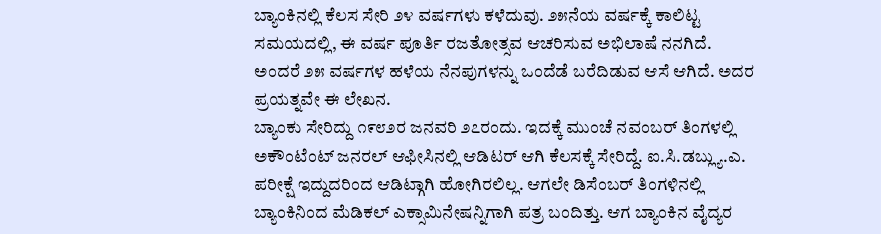ಬ್ಯಾಂಕಿನಲ್ಲಿ ಕೆಲಸ ಸೇರಿ ೨೪ ವರ್ಷಗಳು ಕಳೆದುವು. ೨೫ನೆಯ ವರ್ಷಕ್ಕೆ ಕಾಲಿಟ್ಟ ಸಮಯದಲ್ಲಿ, ಈ ವರ್ಷ ಪೂರ್ತಿ ರಜತೋತ್ಸವ ಆಚರಿಸುವ ಅಭಿಲಾಷೆ ನನಗಿದೆ. ಅಂದರೆ ೨೫ ವರ್ಷಗಳ ಹಳೆಯ ನೆನಪುಗಳನ್ನು ಒಂದೆಡೆ ಬರೆದಿಡುವ ಆಸೆ ಆಗಿದೆ. ಅದರ ಪ್ರಯತ್ನವೇ ಈ ಲೇಖನ.
ಬ್ಯಾಂಕು ಸೇರಿದ್ದು ೧೯೮೨ರ ಜನವರಿ ೨೭ರಂದು. ಇದಕ್ಕೆ ಮುಂಚೆ ನವಂಬರ್ ತಿಂಗಳಲ್ಲಿ ಅಕೌಂಟೆಂಟ್ ಜನರಲ್ ಆಫೀಸಿನಲ್ಲಿ ಆಡಿಟರ್ ಆಗಿ ಕೆಲಸಕ್ಕೆ ಸೇರಿದ್ದೆ. ಐ.ಸಿ.ಡಬ್ಲ್ಯು.ಎ. ಪರೀಕ್ಷೆ ಇದ್ದುದರಿಂದ ಆಡಿಟ್ಗಾಗಿ ಹೋಗಿರಲಿಲ್ಲ. ಆಗಲೇ ಡಿಸೆಂಬರ್ ತಿಂಗಳಿನಲ್ಲಿ ಬ್ಯಾಂಕಿನಿಂದ ಮೆಡಿಕಲ್ ಎಕ್ಸಾಮಿನೇಷನ್ನಿಗಾಗಿ ಪತ್ರ ಬಂದಿತ್ತು. ಆಗ ಬ್ಯಾಂಕಿನ ವೈದ್ಯರ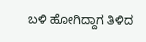ಬಳಿ ಹೋಗಿದ್ದಾಗ ತಿಳಿದ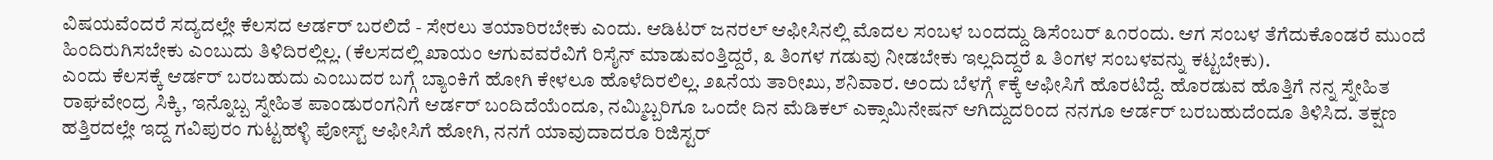ವಿಷಯವೆಂದರೆ ಸದ್ಯದಲ್ಲೇ ಕೆಲಸದ ಆರ್ಡರ್ ಬರಲಿದೆ - ಸೇರಲು ತಯಾರಿರಬೇಕು ಎಂದು. ಆಡಿಟರ್ ಜನರಲ್ ಆಫೀಸಿನಲ್ಲಿ ಮೊದಲ ಸಂಬಳ ಬಂದದ್ದು ಡಿಸೆಂಬರ್ ೩೧ರಂದು. ಆಗ ಸಂಬಳ ತೆಗೆದುಕೊಂಡರೆ ಮುಂದೆ ಹಿಂದಿರುಗಿಸಬೇಕು ಎಂಬುದು ತಿಳಿದಿರಲ್ಲಿಲ್ಲ. (ಕೆಲಸದಲ್ಲಿ ಖಾಯಂ ಆಗುವವರೆವಿಗೆ ರಿಸೈನ್ ಮಾಡುವಂತ್ತಿದ್ದರೆ, ೩ ತಿಂಗಳ ಗಡುವು ನೀಡಬೇಕು ಇಲ್ಲದಿದ್ದರೆ ೩ ತಿಂಗಳ ಸಂಬಳವನ್ನು ಕಟ್ಟಬೇಕು).
ಎಂದು ಕೆಲಸಕ್ಕೆ ಆರ್ಡರ್ ಬರಬಹುದು ಎಂಬುದರ ಬಗ್ಗೆ ಬ್ಯಾಂಕಿಗೆ ಹೋಗಿ ಕೇಳಲೂ ಹೊಳೆದಿರಲಿಲ್ಲ. ೨೩ನೆಯ ತಾರೀಖು, ಶನಿವಾರ. ಅಂದು ಬೆಳಗ್ಗೆ ೯ಕ್ಕೆ ಆಫೀಸಿಗೆ ಹೊರಟಿದ್ದೆ. ಹೊರಡುವ ಹೊತ್ತಿಗೆ ನನ್ನ ಸ್ನೇಹಿತ ರಾಘವೇಂದ್ರ ಸಿಕ್ಕಿ, ಇನ್ನೊಬ್ಬ ಸ್ನೇಹಿತ ಪಾಂಡುರಂಗನಿಗೆ ಆರ್ಡರ್ ಬಂದಿದೆಯೆಂದೂ, ನಮ್ಮಿಬ್ಬರಿಗೂ ಒಂದೇ ದಿನ ಮೆಡಿಕಲ್ ಎಕ್ಸಾಮಿನೇಷನ್ ಆಗಿದ್ದುದರಿಂದ ನನಗೂ ಆರ್ಡರ್ ಬರಬಹುದೆಂದೂ ತಿಳಿಸಿದ. ತಕ್ಷಣ ಹತ್ತಿರದಲ್ಲೇ ಇದ್ದ ಗವಿಪುರಂ ಗುಟ್ಟಹಳ್ಳಿ ಪೋಸ್ಟ್ ಆಫೀಸಿಗೆ ಹೋಗಿ, ನನಗೆ ಯಾವುದಾದರೂ ರಿಜಿಸ್ಟರ್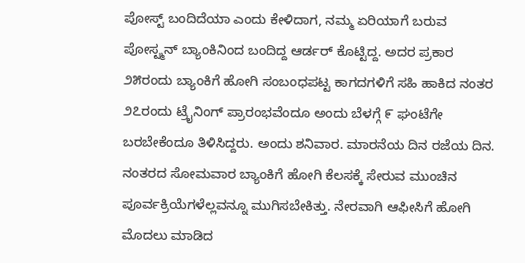ಪೋಸ್ಟ್ ಬಂದಿದೆಯಾ ಎಂದು ಕೇಳಿದಾಗ, ನಮ್ಮ ಏರಿಯಾಗೆ ಬರುವ ಪೋಸ್ಟ್ಮನ್ ಬ್ಯಾಂಕಿನಿಂದ ಬಂದಿದ್ದ ಆರ್ಡರ್ ಕೊಟ್ಟಿದ್ದ. ಅದರ ಪ್ರಕಾರ ೨೫ರಂದು ಬ್ಯಾಂಕಿಗೆ ಹೋಗಿ ಸಂಬಂಧಪಟ್ಟ ಕಾಗದಗಳಿಗೆ ಸಹಿ ಹಾಕಿದ ನಂತರ ೨೭ರಂದು ಟ್ರೈನಿಂಗ್ ಪ್ರಾರಂಭವೆಂದೂ ಅಂದು ಬೆಳಗ್ಗೆ ೯ ಘಂಟೆಗೇ ಬರಬೇಕೆಂದೂ ತಿಳಿಸಿದ್ದರು. ಅಂದು ಶನಿವಾರ. ಮಾರನೆಯ ದಿನ ರಜೆಯ ದಿನ. ನಂತರದ ಸೋಮವಾರ ಬ್ಯಾಂಕಿಗೆ ಹೋಗಿ ಕೆಲಸಕ್ಕೆ ಸೇರುವ ಮುಂಚಿನ ಪೂರ್ವಕ್ರಿಯೆಗಳೆಲ್ಲವನ್ನೂ ಮುಗಿಸಬೇಕಿತ್ತು. ನೇರವಾಗಿ ಆಫೀಸಿಗೆ ಹೋಗಿ ಮೊದಲು ಮಾಡಿದ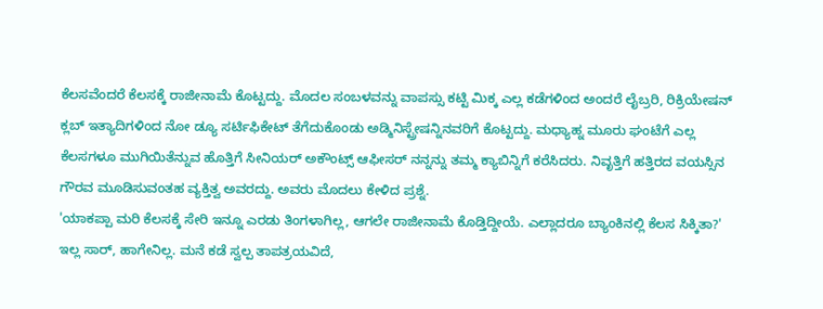ಕೆಲಸವೆಂದರೆ ಕೆಲಸಕ್ಕೆ ರಾಜೀನಾಮೆ ಕೊಟ್ಟದ್ದು. ಮೊದಲ ಸಂಬಳವನ್ನು ವಾಪಸ್ಸು ಕಟ್ಟಿ ಮಿಕ್ಕ ಎಲ್ಲ ಕಡೆಗಳಿಂದ ಅಂದರೆ ಲೈಬ್ರರಿ, ರಿಕ್ರಿಯೇಷನ್ ಕ್ಲಬ್ ಇತ್ಯಾದಿಗಳಿಂದ ನೋ ಡ್ಯೂ ಸರ್ಟಿಫಿಕೇಟ್ ತೆಗೆದುಕೊಂಡು ಅಡ್ಮಿನಿಸ್ಟ್ರೇಷನ್ನಿನವರಿಗೆ ಕೊಟ್ಟದ್ದು. ಮಧ್ಯಾಹ್ನ ಮೂರು ಘಂಟೆಗೆ ಎಲ್ಲ ಕೆಲಸಗಳೂ ಮುಗಿಯಿತೆನ್ನುವ ಹೊತ್ತಿಗೆ ಸೀನಿಯರ್ ಅಕೌಂಟ್ಸ್ ಆಫೀಸರ್ ನನ್ನನ್ನು ತಮ್ಮ ಕ್ಯಾಬಿನ್ನಿಗೆ ಕರೆಸಿದರು. ನಿವೃತ್ತಿಗೆ ಹತ್ತಿರದ ವಯಸ್ಸಿನ ಗೌರವ ಮೂಡಿಸುವಂತಹ ವ್ಯಕ್ತಿತ್ವ ಅವರದ್ದು. ಅವರು ಮೊದಲು ಕೇಳಿದ ಪ್ರಶ್ನೆ.
'ಯಾಕಪ್ಪಾ ಮರಿ ಕೆಲಸಕ್ಕೆ ಸೇರಿ ಇನ್ನೂ ಎರಡು ತಿಂಗಳಾಗಿಲ್ಲ, ಆಗಲೇ ರಾಜೀನಾಮೆ ಕೊಡ್ತಿದ್ದೀಯೆ. ಎಲ್ಲಾದರೂ ಬ್ಯಾಂಕಿನಲ್ಲಿ ಕೆಲಸ ಸಿಕ್ಕಿತಾ?'
ಇಲ್ಲ ಸಾರ್, ಹಾಗೇನಿಲ್ಲ. ಮನೆ ಕಡೆ ಸ್ವಲ್ಪ ತಾಪತ್ರಯವಿದೆ,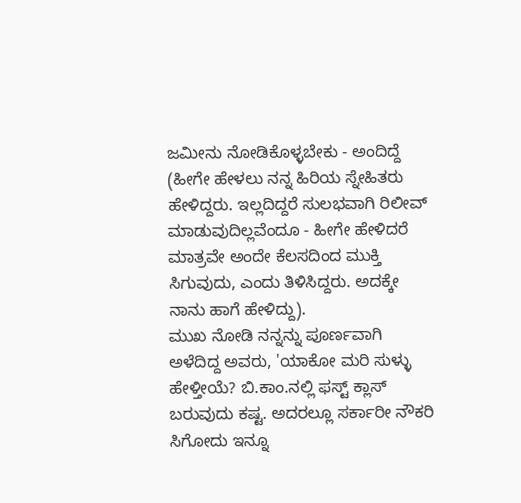ಜಮೀನು ನೋಡಿಕೊಳ್ಳಬೇಕು - ಅಂದಿದ್ದೆ (ಹೀಗೇ ಹೇಳಲು ನನ್ನ ಹಿರಿಯ ಸ್ನೇಹಿತರು ಹೇಳಿದ್ದರು. ಇಲ್ಲದಿದ್ದರೆ ಸುಲಭವಾಗಿ ರಿಲೀವ್ ಮಾಡುವುದಿಲ್ಲವೆಂದೂ - ಹೀಗೇ ಹೇಳಿದರೆ ಮಾತ್ರವೇ ಅಂದೇ ಕೆಲಸದಿಂದ ಮುಕ್ತಿ ಸಿಗುವುದು, ಎಂದು ತಿಳಿಸಿದ್ದರು. ಅದಕ್ಕೇ ನಾನು ಹಾಗೆ ಹೇಳಿದ್ದು).
ಮುಖ ನೋಡಿ ನನ್ನನ್ನು ಪೂರ್ಣವಾಗಿ ಅಳೆದಿದ್ದ ಅವರು, 'ಯಾಕೋ ಮರಿ ಸುಳ್ಳು ಹೇಳ್ತೀಯೆ? ಬಿ.ಕಾಂ.ನಲ್ಲಿ ಫಸ್ಟ್ ಕ್ಲಾಸ್ ಬರುವುದು ಕಷ್ಟ. ಅದರಲ್ಲೂ ಸರ್ಕಾರೀ ನೌಕರಿ ಸಿಗೋದು ಇನ್ನೂ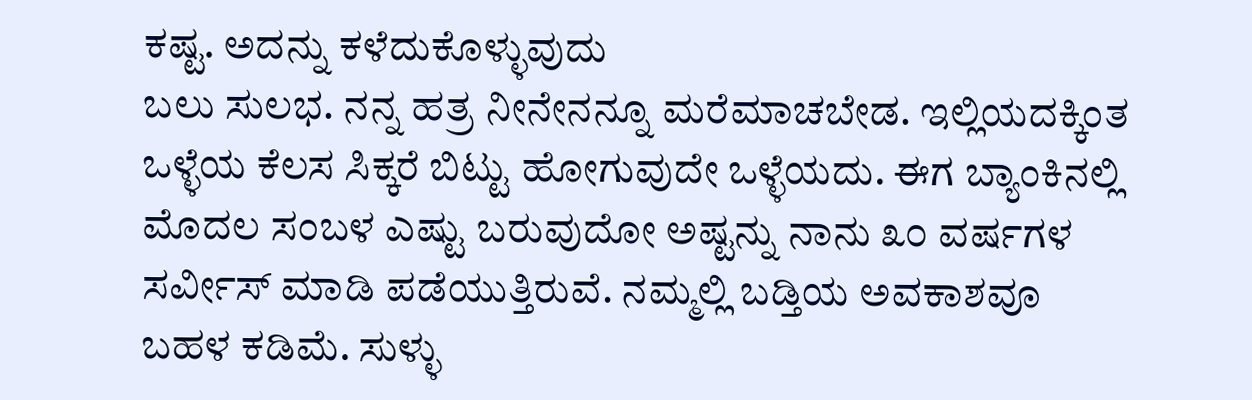ಕಷ್ಟ. ಅದನ್ನು ಕಳೆದುಕೊಳ್ಳುವುದು
ಬಲು ಸುಲಭ. ನನ್ನ ಹತ್ರ ನೀನೇನನ್ನೂ ಮರೆಮಾಚಬೇಡ. ಇಲ್ಲಿಯದಕ್ಕಿಂತ ಒಳ್ಳೆಯ ಕೆಲಸ ಸಿಕ್ಕರೆ ಬಿಟ್ಟು ಹೋಗುವುದೇ ಒಳ್ಳೆಯದು. ಈಗ ಬ್ಯಾಂಕಿನಲ್ಲಿ ಮೊದಲ ಸಂಬಳ ಎಷ್ಟು ಬರುವುದೋ ಅಷ್ಟನ್ನು ನಾನು ೩೦ ವರ್ಷಗಳ ಸರ್ವೀಸ್ ಮಾಡಿ ಪಡೆಯುತ್ತಿರುವೆ. ನಮ್ಮಲ್ಲಿ ಬಡ್ತಿಯ ಅವಕಾಶವೂ ಬಹಳ ಕಡಿಮೆ. ಸುಳ್ಳು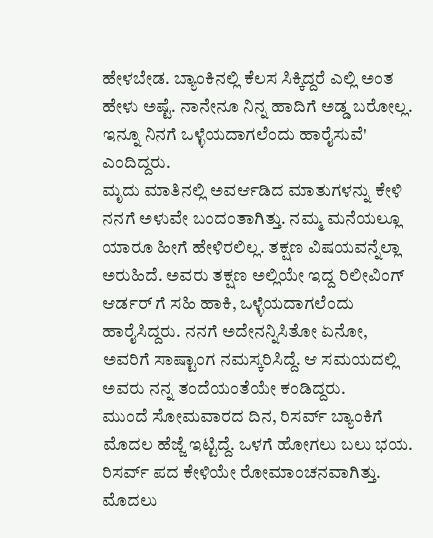ಹೇಳಬೇಡ. ಬ್ಯಾಂಕಿನಲ್ಲಿ ಕೆಲಸ ಸಿಕ್ಕಿದ್ದರೆ ಎಲ್ಲಿ ಅಂತ ಹೇಳು ಅಷ್ಟೆ. ನಾನೇನೂ ನಿನ್ನ ಹಾದಿಗೆ ಅಡ್ಡ ಬರೋಲ್ಲ. ಇನ್ನೂ ನಿನಗೆ ಒಳ್ಳೆಯದಾಗಲೆಂದು ಹಾರೈಸುವೆ' ಎಂದಿದ್ದರು.
ಮೃದು ಮಾತಿನಲ್ಲಿ ಅವರ್ಆಡಿದ ಮಾತುಗಳನ್ನು ಕೇಳಿ ನನಗೆ ಅಳುವೇ ಬಂದಂತಾಗಿತ್ತು. ನಮ್ಮ ಮನೆಯಲ್ಲೂ ಯಾರೂ ಹೀಗೆ ಹೇಳಿರಲಿಲ್ಲ. ತಕ್ಷಣ ವಿಷಯವನ್ನೆಲ್ಲಾ ಅರುಹಿದೆ. ಅವರು ತಕ್ಷಣ ಅಲ್ಲಿಯೇ ಇದ್ದ ರಿಲೀವಿಂಗ್ ಆರ್ಡರ್ ಗೆ ಸಹಿ ಹಾಕಿ, ಒಳ್ಳೆಯದಾಗಲೆಂದು ಹಾರೈಸಿದ್ದರು. ನನಗೆ ಅದೇನನ್ನಿಸಿತೋ ಏನೋ, ಅವರಿಗೆ ಸಾಷ್ಟಾಂಗ ನಮಸ್ಕರಿಸಿದ್ದೆ. ಆ ಸಮಯದಲ್ಲಿ ಅವರು ನನ್ನ ತಂದೆಯಂತೆಯೇ ಕಂಡಿದ್ದರು.
ಮುಂದೆ ಸೋಮವಾರದ ದಿನ, ರಿಸರ್ವ್ ಬ್ಯಾಂಕಿಗೆ ಮೊದಲ ಹೆಜ್ಜೆ ಇಟ್ಟಿದ್ದೆ. ಒಳಗೆ ಹೋಗಲು ಬಲು ಭಯ. ರಿಸರ್ವ್ ಪದ ಕೇಳಿಯೇ ರೋಮಾಂಚನವಾಗಿತ್ತು. ಮೊದಲು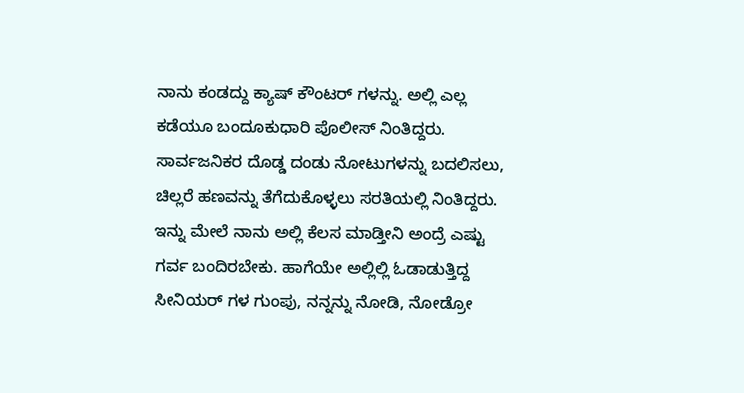ನಾನು ಕಂಡದ್ದು ಕ್ಯಾಷ್ ಕೌಂಟರ್ ಗಳನ್ನು. ಅಲ್ಲಿ ಎಲ್ಲ ಕಡೆಯೂ ಬಂದೂಕುಧಾರಿ ಪೊಲೀಸ್ ನಿಂತಿದ್ದರು. ಸಾರ್ವಜನಿಕರ ದೊಡ್ಡ ದಂಡು ನೋಟುಗಳನ್ನು ಬದಲಿಸಲು, ಚಿಲ್ಲರೆ ಹಣವನ್ನು ತೆಗೆದುಕೊಳ್ಳಲು ಸರತಿಯಲ್ಲಿ ನಿಂತಿದ್ದರು. ಇನ್ನು ಮೇಲೆ ನಾನು ಅಲ್ಲಿ ಕೆಲಸ ಮಾಡ್ತೀನಿ ಅಂದ್ರೆ ಎಷ್ಟು ಗರ್ವ ಬಂದಿರಬೇಕು. ಹಾಗೆಯೇ ಅಲ್ಲಿಲ್ಲಿ ಓಡಾಡುತ್ತಿದ್ದ ಸೀನಿಯರ್ ಗಳ ಗುಂಪು, ನನ್ನನ್ನು ನೋಡಿ, ನೋಡ್ರೋ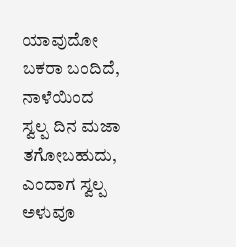ಯಾವುದೋ ಬಕರಾ ಬಂದಿದೆ, ನಾಳೆಯಿಂದ ಸ್ವಲ್ಪ ದಿನ ಮಜಾ ತಗೋಬಹುದು, ಎಂದಾಗ ಸ್ವಲ್ಪ ಅಳುವೂ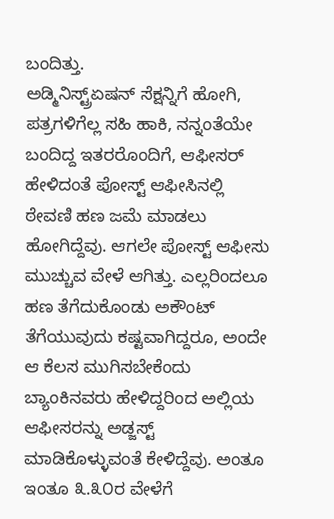ಬಂದಿತ್ತು.
ಅಡ್ಮಿನಿಸ್ಟ್ರ್ಏಷನ್ ಸೆಕ್ಷನ್ನಿಗೆ ಹೋಗಿ, ಪತ್ರಗಳಿಗೆಲ್ಲ ಸಹಿ ಹಾಕಿ, ನನ್ನಂತೆಯೇ ಬಂದಿದ್ದ ಇತರರೊಂದಿಗೆ, ಆಫೀಸರ್ ಹೇಳಿದಂತೆ ಪೋಸ್ಟ್ ಆಫೀಸಿನಲ್ಲಿ ಠೇವಣಿ ಹಣ ಜಮೆ ಮಾಡಲು ಹೋಗಿದ್ದೆವು. ಆಗಲೇ ಪೋಸ್ಟ್ ಆಫೀಸು ಮುಚ್ಚುವ ವೇಳೆ ಆಗಿತ್ತು. ಎಲ್ಲರಿಂದಲೂ ಹಣ ತೆಗೆದುಕೊಂಡು ಅಕೌಂಟ್ ತೆಗೆಯುವುದು ಕಷ್ಟವಾಗಿದ್ದರೂ, ಅಂದೇ ಆ ಕೆಲಸ ಮುಗಿಸಬೇಕೆಂದು ಬ್ಯಾಂಕಿನವರು ಹೇಳಿದ್ದರಿಂದ ಅಲ್ಲಿಯ ಆಫೀಸರನ್ನು ಅಡ್ಜಸ್ಟ್ ಮಾಡಿಕೊಳ್ಳುವಂತೆ ಕೇಳಿದ್ದೆವು. ಅಂತೂ ಇಂತೂ ೩.೩೦ರ ವೇಳೆಗೆ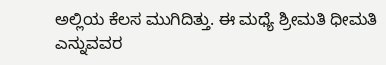ಅಲ್ಲಿಯ ಕೆಲಸ ಮುಗಿದಿತ್ತು. ಈ ಮಧ್ಯೆ ಶ್ರೀಮತಿ ಧೀಮತಿ ಎನ್ನುವವರ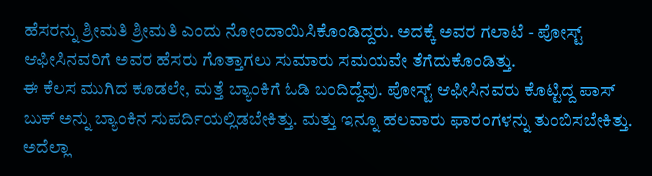ಹೆಸರನ್ನು ಶ್ರೀಮತಿ ಶ್ರೀಮತಿ ಎಂದು ನೋಂದಾಯಿಸಿಕೊಂಡಿದ್ದರು. ಅದಕ್ಕೆ ಅವರ ಗಲಾಟೆ - ಪೋಸ್ಟ್ ಆಫೀಸಿನವರಿಗೆ ಅವರ ಹೆಸರು ಗೊತ್ತಾಗಲು ಸುಮಾರು ಸಮಯವೇ ತೆಗೆದುಕೊಂಡಿತ್ತು.
ಈ ಕೆಲಸ ಮುಗಿದ ಕೂಡಲೇ, ಮತ್ತೆ ಬ್ಯಾಂಕಿಗೆ ಓಡಿ ಬಂದಿದ್ದೆವು. ಪೋಸ್ಟ್ ಆಫೀಸಿನವರು ಕೊಟ್ಟಿದ್ದ ಪಾಸ್ ಬುಕ್ ಅನ್ನು ಬ್ಯಾಂಕಿನ ಸುಪರ್ದಿಯಲ್ಲಿಡಬೇಕಿತ್ತು. ಮತ್ತು ಇನ್ನೂ ಹಲವಾರು ಫಾರಂಗಳನ್ನು ತುಂಬಿಸಬೇಕಿತ್ತು. ಅದೆಲ್ಲಾ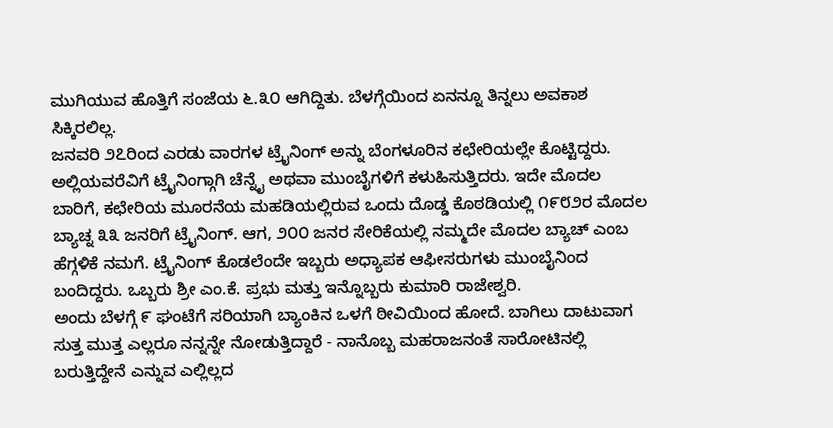ಮುಗಿಯುವ ಹೊತ್ತಿಗೆ ಸಂಜೆಯ ೬.೩೦ ಆಗಿದ್ದಿತು. ಬೆಳಗ್ಗೆಯಿಂದ ಏನನ್ನೂ ತಿನ್ನಲು ಅವಕಾಶ ಸಿಕ್ಕಿರಲಿಲ್ಲ.
ಜನವರಿ ೨೭ರಿಂದ ಎರಡು ವಾರಗಳ ಟ್ರೈನಿಂಗ್ ಅನ್ನು ಬೆಂಗಳೂರಿನ ಕಛೇರಿಯಲ್ಲೇ ಕೊಟ್ಟಿದ್ದರು. ಅಲ್ಲಿಯವರೆವಿಗೆ ಟ್ರೈನಿಂಗ್ಗಾಗಿ ಚೆನ್ನೈ ಅಥವಾ ಮುಂಬೈಗಳಿಗೆ ಕಳುಹಿಸುತ್ತಿದರು. ಇದೇ ಮೊದಲ ಬಾರಿಗೆ, ಕಛೇರಿಯ ಮೂರನೆಯ ಮಹಡಿಯಲ್ಲಿರುವ ಒಂದು ದೊಡ್ಡ ಕೊಠಡಿಯಲ್ಲಿ ೧೯೮೨ರ ಮೊದಲ ಬ್ಯಾಚ್ನ ೩೩ ಜನರಿಗೆ ಟ್ರೈನಿಂಗ್. ಆಗ, ೨೦೦ ಜನರ ಸೇರಿಕೆಯಲ್ಲಿ ನಮ್ಮದೇ ಮೊದಲ ಬ್ಯಾಚ್ ಎಂಬ ಹೆಗ್ಗಳಿಕೆ ನಮಗೆ. ಟ್ರೈನಿಂಗ್ ಕೊಡಲೆಂದೇ ಇಬ್ಬರು ಅಧ್ಯಾಪಕ ಆಫೀಸರುಗಳು ಮುಂಬೈನಿಂದ ಬಂದಿದ್ದರು. ಒಬ್ಬರು ಶ್ರೀ ಎಂ.ಕೆ. ಪ್ರಭು ಮತ್ತು ಇನ್ನೊಬ್ಬರು ಕುಮಾರಿ ರಾಜೇಶ್ವರಿ.
ಅಂದು ಬೆಳಗ್ಗೆ ೯ ಘಂಟೆಗೆ ಸರಿಯಾಗಿ ಬ್ಯಾಂಕಿನ ಒಳಗೆ ಠೀವಿಯಿಂದ ಹೋದೆ. ಬಾಗಿಲು ದಾಟುವಾಗ ಸುತ್ತ ಮುತ್ತ ಎಲ್ಲರೂ ನನ್ನನ್ನೇ ನೋಡುತ್ತಿದ್ದಾರೆ - ನಾನೊಬ್ಬ ಮಹರಾಜನಂತೆ ಸಾರೋಟಿನಲ್ಲಿ ಬರುತ್ತಿದ್ದೇನೆ ಎನ್ನುವ ಎಲ್ಲಿಲ್ಲದ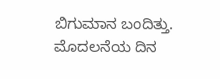ಬಿಗುಮಾನ ಬಂದಿತ್ತು. ಮೊದಲನೆಯ ದಿನ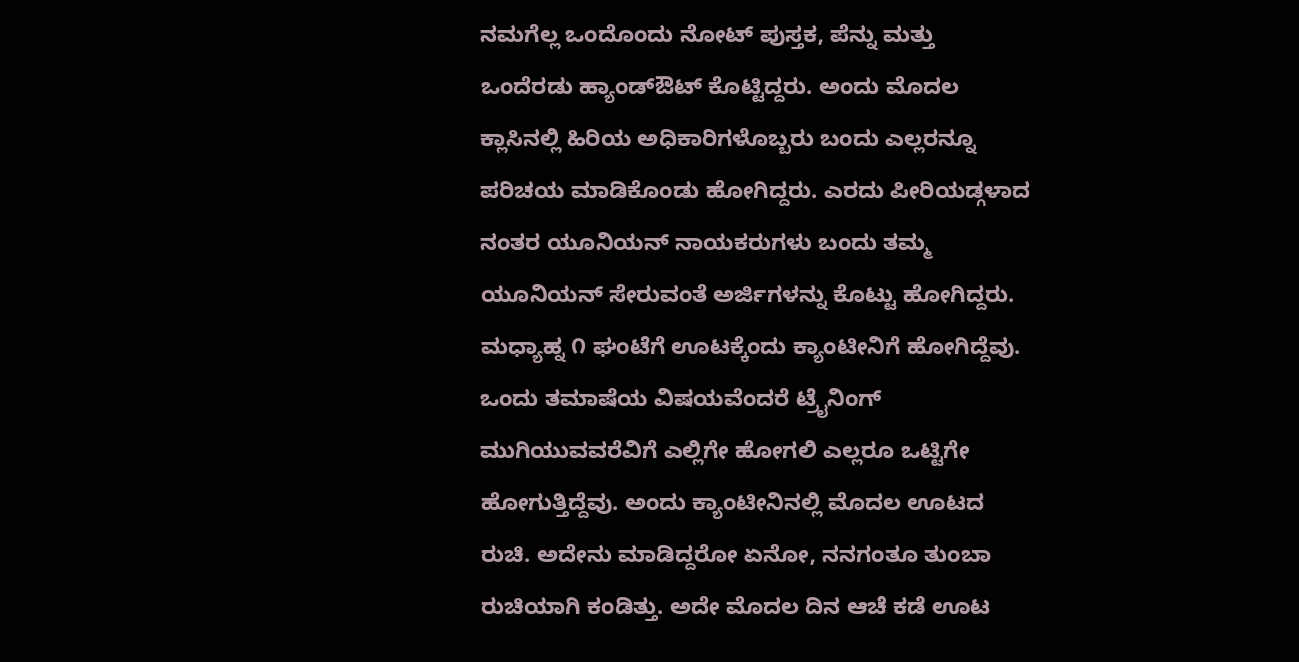ನಮಗೆಲ್ಲ ಒಂದೊಂದು ನೋಟ್ ಪುಸ್ತಕ, ಪೆನ್ನು ಮತ್ತು ಒಂದೆರಡು ಹ್ಯಾಂಡ್ಔಟ್ ಕೊಟ್ಟಿದ್ದರು. ಅಂದು ಮೊದಲ ಕ್ಲಾಸಿನಲ್ಲಿ ಹಿರಿಯ ಅಧಿಕಾರಿಗಳೊಬ್ಬರು ಬಂದು ಎಲ್ಲರನ್ನೂ ಪರಿಚಯ ಮಾಡಿಕೊಂಡು ಹೋಗಿದ್ದರು. ಎರದು ಪೀರಿಯಡ್ಗಳಾದ ನಂತರ ಯೂನಿಯನ್ ನಾಯಕರುಗಳು ಬಂದು ತಮ್ಮ ಯೂನಿಯನ್ ಸೇರುವಂತೆ ಅರ್ಜಿಗಳನ್ನು ಕೊಟ್ಟು ಹೋಗಿದ್ದರು.
ಮಧ್ಯಾಹ್ನ ೧ ಘಂಟೆಗೆ ಊಟಕ್ಕೆಂದು ಕ್ಯಾಂಟೀನಿಗೆ ಹೋಗಿದ್ದೆವು. ಒಂದು ತಮಾಷೆಯ ವಿಷಯವೆಂದರೆ ಟ್ರೈನಿಂಗ್ ಮುಗಿಯುವವರೆವಿಗೆ ಎಲ್ಲಿಗೇ ಹೋಗಲಿ ಎಲ್ಲರೂ ಒಟ್ಟಿಗೇ ಹೋಗುತ್ತಿದ್ದೆವು. ಅಂದು ಕ್ಯಾಂಟೀನಿನಲ್ಲಿ ಮೊದಲ ಊಟದ ರುಚಿ. ಅದೇನು ಮಾಡಿದ್ದರೋ ಏನೋ, ನನಗಂತೂ ತುಂಬಾ ರುಚಿಯಾಗಿ ಕಂಡಿತ್ತು. ಅದೇ ಮೊದಲ ದಿನ ಆಚೆ ಕಡೆ ಊಟ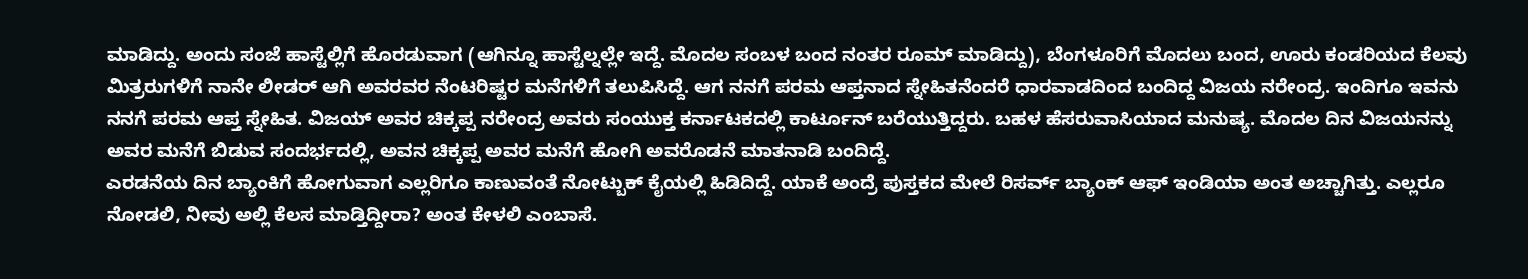ಮಾಡಿದ್ದು. ಅಂದು ಸಂಜೆ ಹಾಸ್ಟೆಲ್ಲಿಗೆ ಹೊರಡುವಾಗ (ಆಗಿನ್ನೂ ಹಾಸ್ಟೆಲ್ನಲ್ಲೇ ಇದ್ದೆ. ಮೊದಲ ಸಂಬಳ ಬಂದ ನಂತರ ರೂಮ್ ಮಾಡಿದ್ದು), ಬೆಂಗಳೂರಿಗೆ ಮೊದಲು ಬಂದ, ಊರು ಕಂಡರಿಯದ ಕೆಲವು ಮಿತ್ರರುಗಳಿಗೆ ನಾನೇ ಲೀಡರ್ ಆಗಿ ಅವರವರ ನೆಂಟರಿಷ್ಟರ ಮನೆಗಳಿಗೆ ತಲುಪಿಸಿದ್ದೆ. ಆಗ ನನಗೆ ಪರಮ ಆಪ್ತನಾದ ಸ್ನೇಹಿತನೆಂದರೆ ಧಾರವಾಡದಿಂದ ಬಂದಿದ್ದ ವಿಜಯ ನರೇಂದ್ರ. ಇಂದಿಗೂ ಇವನು ನನಗೆ ಪರಮ ಆಪ್ತ ಸ್ನೇಹಿತ. ವಿಜಯ್ ಅವರ ಚಿಕ್ಕಪ್ಪ ನರೇಂದ್ರ ಅವರು ಸಂಯುಕ್ತ ಕರ್ನಾಟಕದಲ್ಲಿ ಕಾರ್ಟೂನ್ ಬರೆಯುತ್ತಿದ್ದರು. ಬಹಳ ಹೆಸರುವಾಸಿಯಾದ ಮನುಷ್ಯ. ಮೊದಲ ದಿನ ವಿಜಯನನ್ನು ಅವರ ಮನೆಗೆ ಬಿಡುವ ಸಂದರ್ಭದಲ್ಲಿ, ಅವನ ಚಿಕ್ಕಪ್ಪ ಅವರ ಮನೆಗೆ ಹೋಗಿ ಅವರೊಡನೆ ಮಾತನಾಡಿ ಬಂದಿದ್ದೆ.
ಎರಡನೆಯ ದಿನ ಬ್ಯಾಂಕಿಗೆ ಹೋಗುವಾಗ ಎಲ್ಲರಿಗೂ ಕಾಣುವಂತೆ ನೋಟ್ಬುಕ್ ಕೈಯಲ್ಲಿ ಹಿಡಿದಿದ್ದೆ. ಯಾಕೆ ಅಂದ್ರೆ ಪುಸ್ತಕದ ಮೇಲೆ ರಿಸರ್ವ್ ಬ್ಯಾಂಕ್ ಆಫ್ ಇಂಡಿಯಾ ಅಂತ ಅಚ್ಚಾಗಿತ್ತು. ಎಲ್ಲರೂ ನೋಡಲಿ, ನೀವು ಅಲ್ಲಿ ಕೆಲಸ ಮಾಡ್ತಿದ್ದೀರಾ? ಅಂತ ಕೇಳಲಿ ಎಂಬಾಸೆ.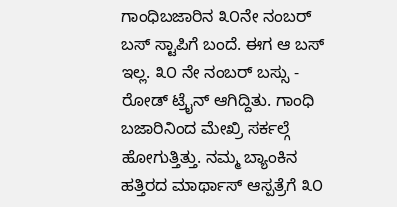ಗಾಂಧಿಬಜಾರಿನ ೩೦ನೇ ನಂಬರ್ ಬಸ್ ಸ್ಟಾಪಿಗೆ ಬಂದೆ. ಈಗ ಆ ಬಸ್ ಇಲ್ಲ. ೩೦ ನೇ ನಂಬರ್ ಬಸ್ಸು - ರೋಡ್ ಟ್ರೈನ್ ಆಗಿದ್ದಿತು. ಗಾಂಧಿ ಬಜಾರಿನಿಂದ ಮೇಖ್ರಿ ಸರ್ಕಲ್ಗೆ ಹೋಗುತ್ತಿತ್ತು. ನಮ್ಮ ಬ್ಯಾಂಕಿನ ಹತ್ತಿರದ ಮಾರ್ಥಾಸ್ ಆಸ್ಪತ್ರೆಗೆ ೩೦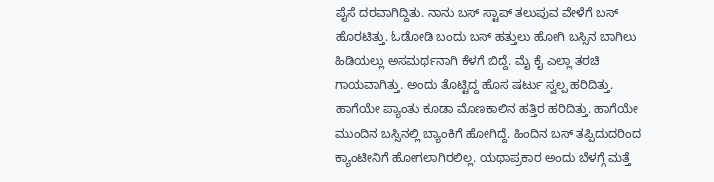ಪೈಸೆ ದರವಾಗಿದ್ದಿತು. ನಾನು ಬಸ್ ಸ್ಟಾಪ್ ತಲುಪುವ ವೇಳೆಗೆ ಬಸ್ ಹೊರಟಿತ್ತು. ಓಡೋಡಿ ಬಂದು ಬಸ್ ಹತ್ತುಲು ಹೋಗಿ ಬಸ್ಸಿನ ಬಾಗಿಲು ಹಿಡಿಯಲ್ಲು ಅಸಮರ್ಥನಾಗಿ ಕೆಳಗೆ ಬಿದ್ದೆ. ಮೈ ಕೈ ಎಲ್ಲಾ ತರಚಿ ಗಾಯವಾಗಿತ್ತು. ಅಂದು ತೊಟ್ಟಿದ್ದ ಹೊಸ ಷರ್ಟು ಸ್ವಲ್ಪ ಹರಿದಿತ್ತು. ಹಾಗೆಯೇ ಪ್ಯಾಂತು ಕೂಡಾ ಮೊಣಕಾಲಿನ ಹತ್ತಿರ ಹರಿದಿತ್ತು. ಹಾಗೆಯೇ ಮುಂದಿನ ಬಸ್ಸಿನಲ್ಲಿ ಬ್ಯಾಂಕಿಗೆ ಹೋಗಿದ್ದೆ. ಹಿಂದಿನ ಬಸ್ ತಪ್ಪಿದುದರಿಂದ ಕ್ಯಾಂಟೀನಿಗೆ ಹೋಗಲಾಗಿರಲಿಲ್ಲ. ಯಥಾಪ್ರಕಾರ ಅಂದು ಬೆಳಗ್ಗೆ ಮತ್ತೆ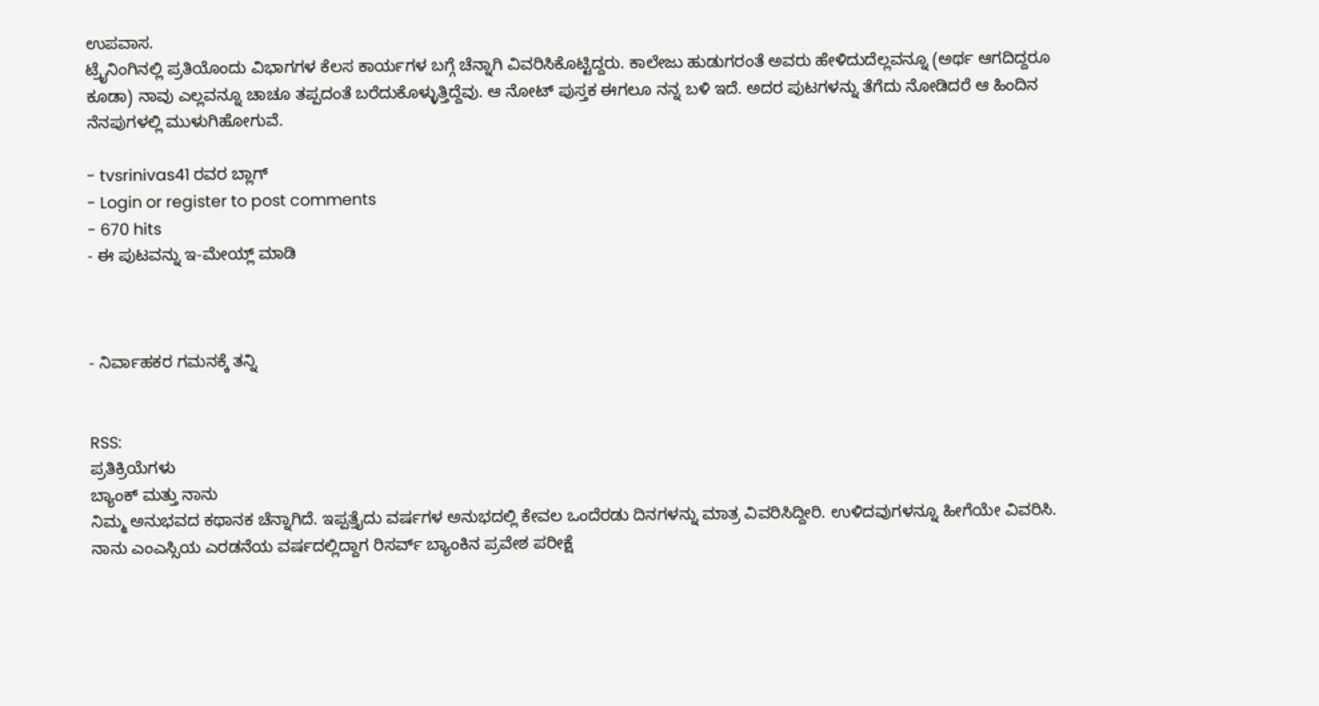ಉಪವಾಸ.
ಟ್ರೈನಿಂಗಿನಲ್ಲಿ ಪ್ರತಿಯೊಂದು ವಿಭಾಗಗಳ ಕೆಲಸ ಕಾರ್ಯಗಳ ಬಗ್ಗೆ ಚೆನ್ನಾಗಿ ವಿವರಿಸಿಕೊಟ್ಟಿದ್ದರು. ಕಾಲೇಜು ಹುಡುಗರಂತೆ ಅವರು ಹೇಳಿದುದೆಲ್ಲವನ್ನೂ (ಅರ್ಥ ಆಗದಿದ್ದರೂ ಕೂಡಾ) ನಾವು ಎಲ್ಲವನ್ನೂ ಚಾಚೂ ತಪ್ಪದಂತೆ ಬರೆದುಕೊಳ್ಳುತ್ತಿದ್ದೆವು. ಆ ನೋಟ್ ಪುಸ್ತಕ ಈಗಲೂ ನನ್ನ ಬಳಿ ಇದೆ. ಅದರ ಪುಟಗಳನ್ನು ತೆಗೆದು ನೋಡಿದರೆ ಆ ಹಿಂದಿನ ನೆನಪುಗಳಲ್ಲಿ ಮುಳುಗಿಹೋಗುವೆ.

- tvsrinivas41 ರವರ ಬ್ಲಾಗ್
- Login or register to post comments
- 670 hits
- ಈ ಪುಟವನ್ನು ಇ-ಮೇಯ್ಲ್ ಮಾಡಿ



- ನಿರ್ವಾಹಕರ ಗಮನಕ್ಕೆ ತನ್ನಿ


RSS:
ಪ್ರತಿಕ್ರಿಯೆಗಳು
ಬ್ಯಾಂಕ್ ಮತ್ತು ನಾನು
ನಿಮ್ಮ ಅನುಭವದ ಕಥಾನಕ ಚೆನ್ನಾಗಿದೆ. ಇಪ್ಪತ್ತೈದು ವರ್ಷಗಳ ಅನುಭದಲ್ಲಿ ಕೇವಲ ಒಂದೆರಡು ದಿನಗಳನ್ನು ಮಾತ್ರ ವಿವರಿಸಿದ್ದೀರಿ. ಉಳಿದವುಗಳನ್ನೂ ಹೀಗೆಯೇ ವಿವರಿಸಿ.
ನಾನು ಎಂಎಸ್ಸಿಯ ಎರಡನೆಯ ವರ್ಷದಲ್ಲಿದ್ದಾಗ ರಿಸರ್ವ್ ಬ್ಯಾಂಕಿನ ಪ್ರವೇಶ ಪರೀಕ್ಷೆ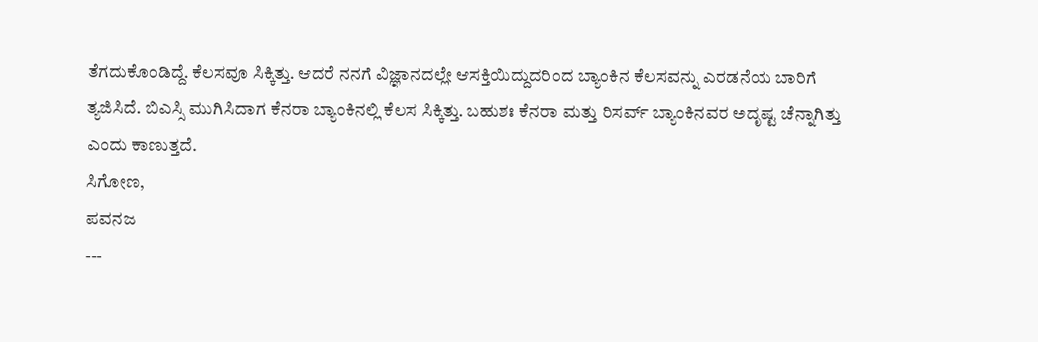ತೆಗದುಕೊಂಡಿದ್ದೆ. ಕೆಲಸವೂ ಸಿಕ್ಕಿತ್ತು. ಆದರೆ ನನಗೆ ವಿಜ್ಞಾನದಲ್ಲೇ ಆಸಕ್ತಿಯಿದ್ದುದರಿಂದ ಬ್ಯಾಂಕಿನ ಕೆಲಸವನ್ನು ಎರಡನೆಯ ಬಾರಿಗೆ ತ್ಯಜಿಸಿದೆ. ಬಿಎಸ್ಸಿ ಮುಗಿಸಿದಾಗ ಕೆನರಾ ಬ್ಯಾಂಕಿನಲ್ಲಿ ಕೆಲಸ ಸಿಕ್ಕಿತ್ತು. ಬಹುಶಃ ಕೆನರಾ ಮತ್ತು ರಿಸರ್ವ್ ಬ್ಯಾಂಕಿನವರ ಅದೃಷ್ಟ ಚೆನ್ನಾಗಿತ್ತು ಎಂದು ಕಾಣುತ್ತದೆ.
ಸಿಗೋಣ,
ಪವನಜ
---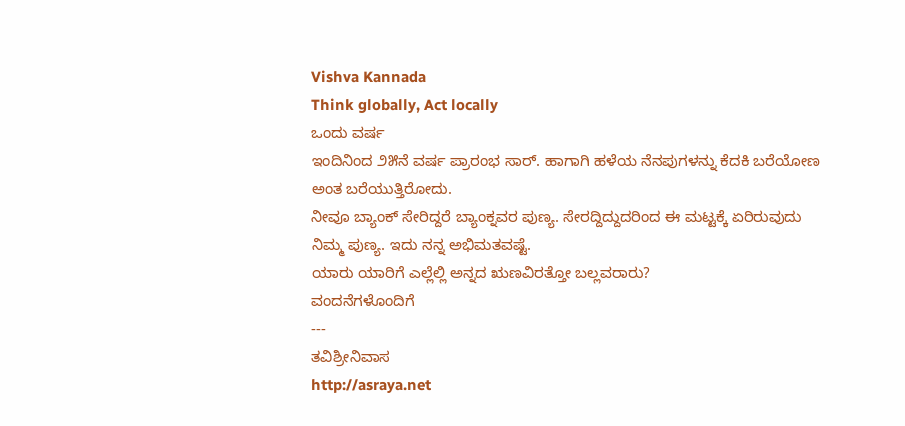Vishva Kannada
Think globally, Act locally
ಒಂದು ವರ್ಷ
ಇಂದಿನಿಂದ ೨೫ನೆ ವರ್ಷ ಪ್ರಾರಂಭ ಸಾರ್. ಹಾಗಾಗಿ ಹಳೆಯ ನೆನಪುಗಳನ್ನು ಕೆದಕಿ ಬರೆಯೋಣ ಅಂತ ಬರೆಯುತ್ತಿರೋದು.
ನೀವೂ ಬ್ಯಾಂಕ್ ಸೇರಿದ್ದರೆ ಬ್ಯಾಂಕ್ನವರ ಪುಣ್ಯ. ಸೇರದ್ದಿದ್ದುದರಿಂದ ಈ ಮಟ್ಟಕ್ಕೆ ಏರಿರುವುದು ನಿಮ್ಮ ಪುಣ್ಯ. ಇದು ನನ್ನ ಅಭಿಮತವಷ್ಟೆ.
ಯಾರು ಯಾರಿಗೆ ಎಲ್ಲೆಲ್ಲಿ ಅನ್ನದ ಋಣವಿರತ್ತೋ ಬಲ್ಲವರಾರು?
ವಂದನೆಗಳೊಂದಿಗೆ
---
ತವಿಶ್ರೀನಿವಾಸ
http://asraya.net